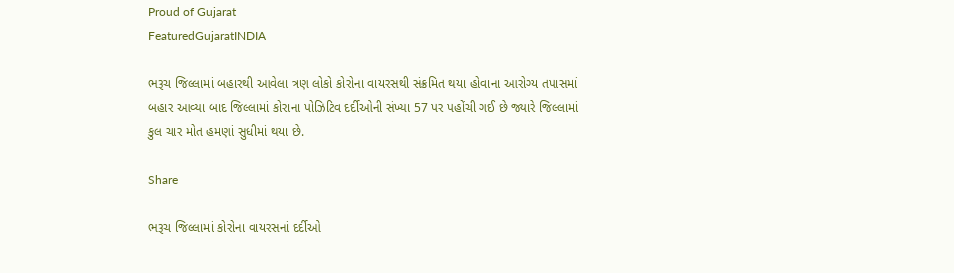Proud of Gujarat
FeaturedGujaratINDIA

ભરૂચ જિલ્લામાં બહારથી આવેલા ત્રણ લોકો કોરોના વાયરસથી સંક્રમિત થયા હોવાના આરોગ્ય તપાસમાં બહાર આવ્યા બાદ જિલ્લામાં કોરાના પોઝિટિવ દર્દીઓની સંખ્યા 57 પર પહોંચી ગઈ છે જ્યારે જિલ્લામાં કુલ ચાર મોત હમણાં સુધીમાં થયા છે.

Share

ભરૂચ જિલ્લામાં કોરોના વાયરસનાં દર્દીઓ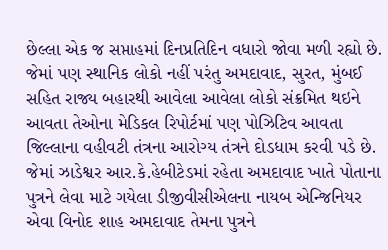છેલ્લા એક જ સપ્તાહમાં દિનપ્રતિદિન વધારો જોવા મળી રહ્યો છે. જેમાં પણ સ્થાનિક લોકો નહીં પરંતુ અમદાવાદ, સુરત, મુંબઈ સહિત રાજ્ય બહારથી આવેલા આવેલા લોકો સંક્રમિત થઇને આવતા તેઓના મેડિકલ રિપોર્ટમાં પણ પોઝિટિવ આવતા જિલ્લાના વહીવટી તંત્રના આરોગ્ય તંત્રને દોડધામ કરવી પડે છે. જેમાં ઝાડેશ્વર આર.કે.હેબીટેડમાં રહેતા અમદાવાદ ખાતે પોતાના પુત્રને લેવા માટે ગયેલા ડીજીવીસીએલના નાયબ એન્જિનિયર એવા વિનોદ શાહ અમદાવાદ તેમના પુત્રને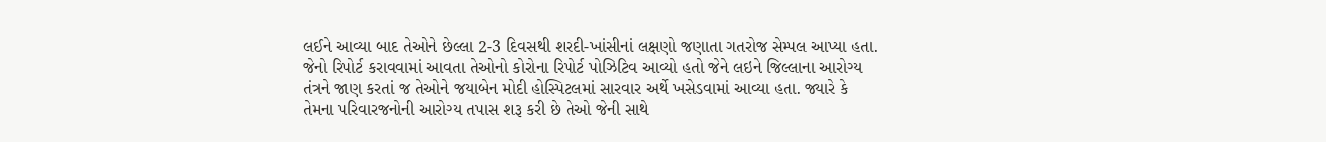લઈને આવ્યા બાદ તેઓને છેલ્લા 2-3 દિવસથી શરદી-ખાંસીનાં લક્ષણો જણાતા ગતરોજ સેમ્પલ આપ્યા હતા. જેનો રિપોર્ટ કરાવવામાં આવતા તેઓનો કોરોના રિપોર્ટ પોઝિટિવ આવ્યો હતો જેને લઇને જિલ્લાના આરોગ્ય તંત્રને જાણ કરતાં જ તેઓને જયાબેન મોદી હોસ્પિટલમાં સારવાર અર્થે ખસેડવામાં આવ્યા હતા. જ્યારે કે તેમના પરિવારજનોની આરોગ્ય તપાસ શરૂ કરી છે તેઓ જેની સાથે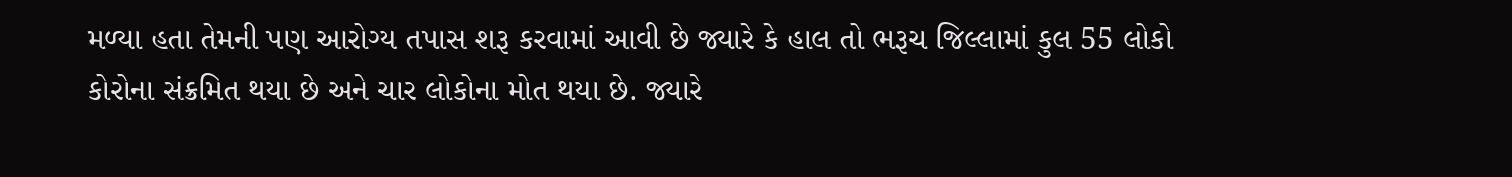મળ્યા હતા તેમની પણ આરોગ્ય તપાસ શરૂ કરવામાં આવી છે જ્યારે કે હાલ તો ભરૂચ જિલ્લામાં કુલ 55 લોકો કોરોના સંક્રમિત થયા છે અને ચાર લોકોના મોત થયા છે. જ્યારે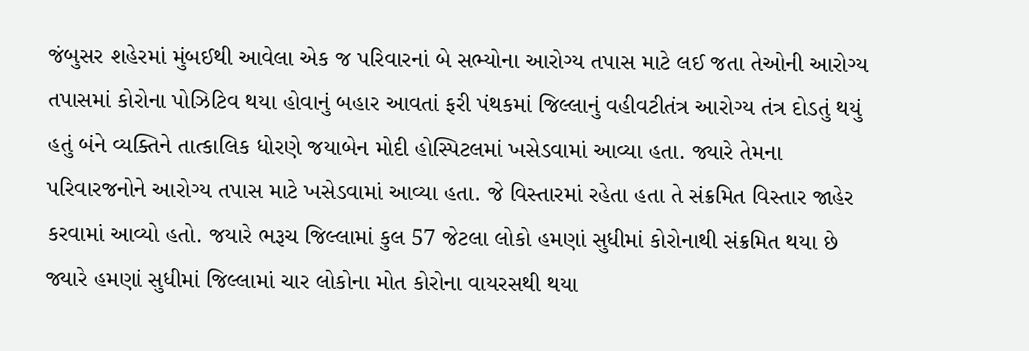જંબુસર શહેરમાં મુંબઈથી આવેલા એક જ પરિવારનાં બે સભ્યોના આરોગ્ય તપાસ માટે લઈ જતા તેઓની આરોગ્ય તપાસમાં કોરોના પોઝિટિવ થયા હોવાનું બહાર આવતાં ફરી પંથકમાં જિલ્લાનું વહીવટીતંત્ર આરોગ્ય તંત્ર દોડતું થયું હતું બંને વ્યક્તિને તાત્કાલિક ધોરણે જયાબેન મોદી હોસ્પિટલમાં ખસેડવામાં આવ્યા હતા. જ્યારે તેમના પરિવારજનોને આરોગ્ય તપાસ માટે ખસેડવામાં આવ્યા હતા. જે વિસ્તારમાં રહેતા હતા તે સંક્રમિત વિસ્તાર જાહેર કરવામાં આવ્યો હતો. જયારે ભરૂચ જિલ્લામાં કુલ 57 જેટલા લોકો હમણાં સુધીમાં કોરોનાથી સંક્રમિત થયા છે જ્યારે હમણાં સુધીમાં જિલ્લામાં ચાર લોકોના મોત કોરોના વાયરસથી થયા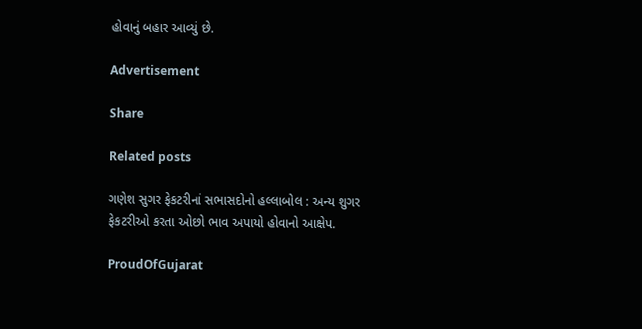હોવાનું બહાર આવ્યું છે.

Advertisement

Share

Related posts

ગણેશ સુગર ફેકટરીનાં સભાસદોનો હલ્લાબોલ : અન્ય શુગર ફેકટરીઓ કરતા ઓછો ભાવ અપાયો હોવાનો આક્ષેપ.

ProudOfGujarat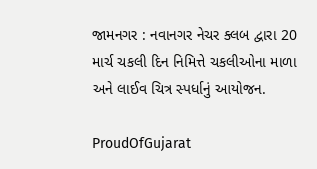જામનગર : નવાનગર નેચર ક્લબ દ્વારા 20 માર્ચ ચકલી દિન નિમિત્તે ચકલીઓના માળા અને લાઈવ ચિત્ર સ્પર્ધાનું આયોજન.

ProudOfGujarat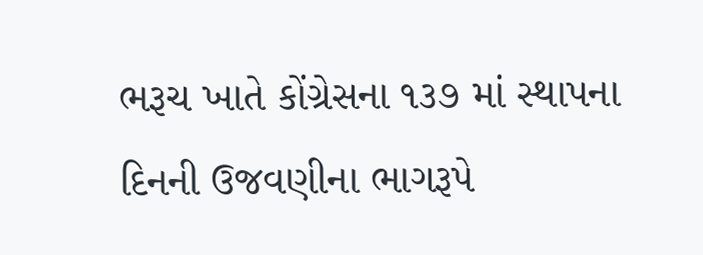ભરૂચ ખાતે કોંગ્રેસના ૧૩૭ માં સ્થાપના દિનની ઉજવણીના ભાગરૂપે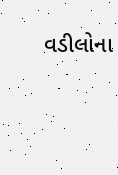વડીલોના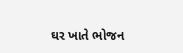ઘર ખાતે ભોજન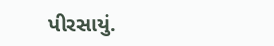પીરસાયું.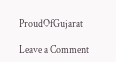ProudOfGujarat

Leave a Comment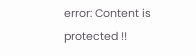error: Content is protected !!